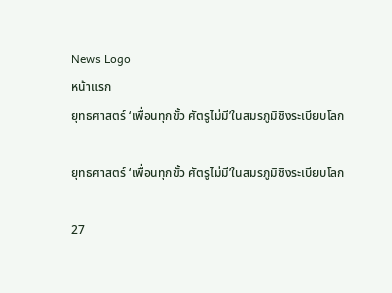News Logo
หน้าแรก
ยุทธศาสตร์ ‘เพื่อนทุกขั้ว ศัตรูไม่มี’ในสมรภูมิชิงระเบียบโลก

ยุทธศาสตร์ ‘เพื่อนทุกขั้ว ศัตรูไม่มี’ในสมรภูมิชิงระเบียบโลก

27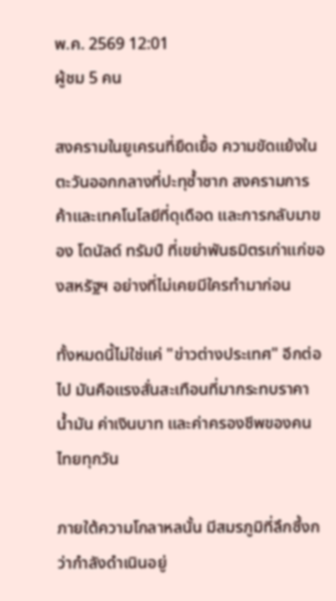พ.ค. 2569 12:01
ผู้ชม 5 คน

สงครามในยูเครนที่ยืดเยื้อ ความขัดแย้งในตะวันออกกลางที่ปะทุซ้ำซาก สงครามการค้าและเทคโนโลยีที่ดุเดือด และการกลับมาของ โดนัลด์ ทรัมป์ ที่เขย่าพันธมิตรเก่าแก่ของสหรัฐฯ อย่างที่ไม่เคยมีใครทำมาก่อน

ทั้งหมดนี้ไม่ใช่แค่ "ข่าวต่างประเทศ" อีกต่อไป มันคือแรงสั่นสะเทือนที่มากระทบราคาน้ำมัน ค่าเงินบาท และค่าครองชีพของคนไทยทุกวัน

ภายใต้ความโกลาหลนั้น มีสมรภูมิที่ลึกซึ้งกว่ากำลังดำเนินอยู่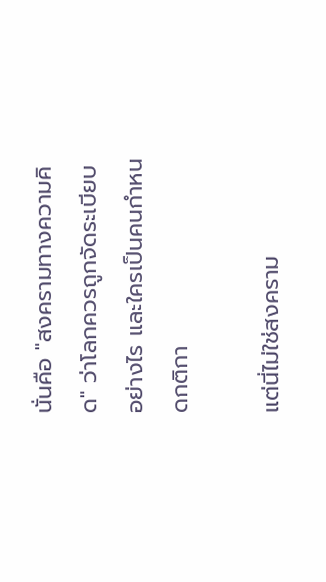นั่นคือ "สงครามทางความคิด" ว่าโลกควรถูกจัดระเบียบอย่างไร และใครเป็นคนกำหนดกติกา

แต่นี่ไม่ใช่สงคราม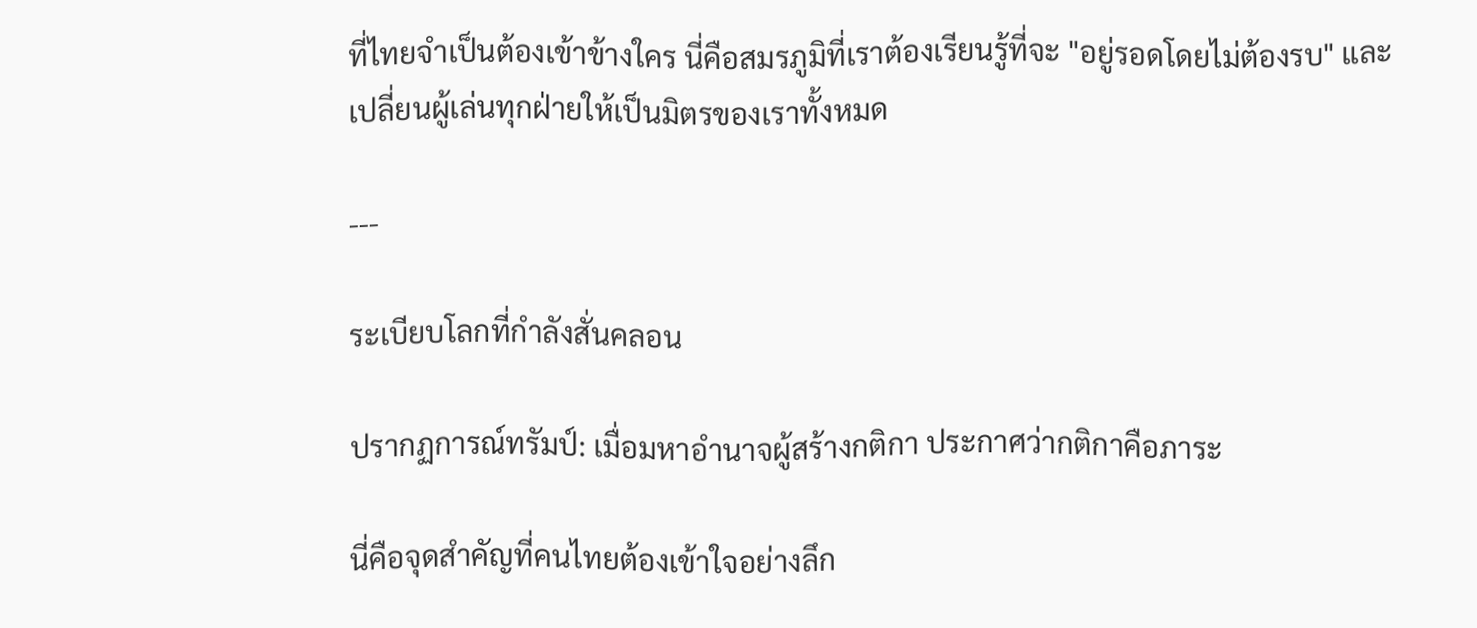ที่ไทยจำเป็นต้องเข้าข้างใคร นี่คือสมรภูมิที่เราต้องเรียนรู้ที่จะ "อยู่รอดโดยไม่ต้องรบ" และเปลี่ยนผู้เล่นทุกฝ่ายให้เป็นมิตรของเราทั้งหมด

---

ระเบียบโลกที่กำลังสั่นคลอน

ปรากฏการณ์ทรัมป์: เมื่อมหาอำนาจผู้สร้างกติกา ประกาศว่ากติกาคือภาระ

นี่คือจุดสำคัญที่คนไทยต้องเข้าใจอย่างลึก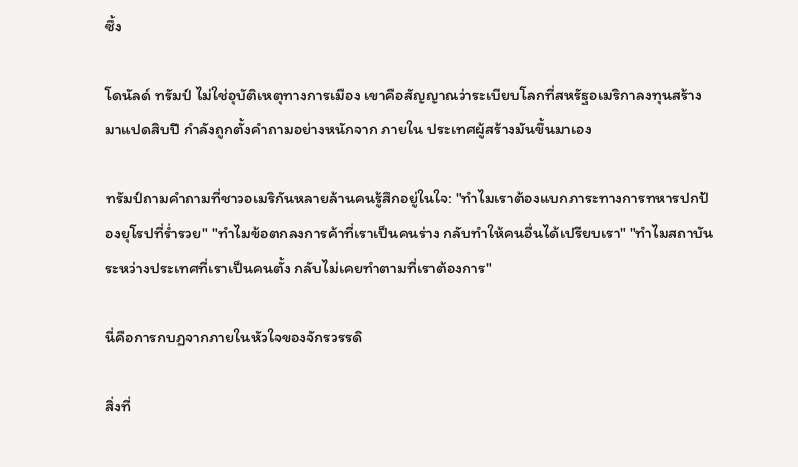ซึ้ง

โดนัลด์ ทรัมป์ ไม่ใช่อุบัติเหตุทางการเมือง เขาคือสัญญาณว่าระเบียบโลกที่สหรัฐอเมริกาลงทุนสร้างมาแปดสิบปี กำลังถูกตั้งคำถามอย่างหนักจาก ภายใน ประเทศผู้สร้างมันขึ้นมาเอง

ทรัมป์ถามคำถามที่ชาวอเมริกันหลายล้านคนรู้สึกอยู่ในใจ: "ทำไมเราต้องแบกภาระทางการทหารปกป้องยุโรปที่ร่ำรวย" "ทำไมข้อตกลงการค้าที่เราเป็นคนร่าง กลับทำให้คนอื่นได้เปรียบเรา" "ทำไมสถาบันระหว่างประเทศที่เราเป็นคนตั้ง กลับไม่เคยทำตามที่เราต้องการ"

นี่คือการกบฏจากภายในหัวใจของจักรวรรดิ

สิ่งที่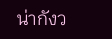น่ากังว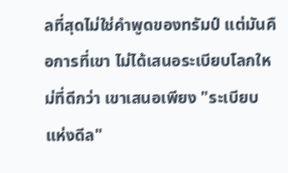ลที่สุดไม่ใช่คำพูดของทรัมป์ แต่มันคือการที่เขา ไม่ได้เสนอระเบียบโลกใหม่ที่ดีกว่า เขาเสนอเพียง "ระเบียบแห่งดีล"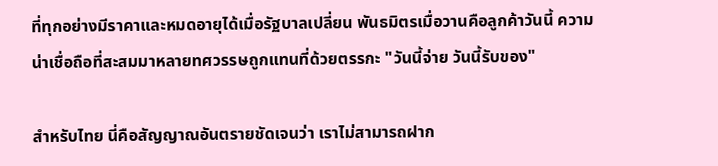ที่ทุกอย่างมีราคาและหมดอายุได้เมื่อรัฐบาลเปลี่ยน พันธมิตรเมื่อวานคือลูกค้าวันนี้ ความน่าเชื่อถือที่สะสมมาหลายทศวรรษถูกแทนที่ด้วยตรรกะ "วันนี้จ่าย วันนี้รับของ"

สำหรับไทย นี่คือสัญญาณอันตรายชัดเจนว่า เราไม่สามารถฝาก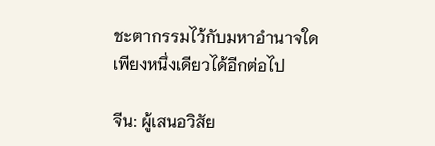ชะตากรรมไว้กับมหาอำนาจใดเพียงหนึ่งเดียวได้อีกต่อไป

จีน: ผู้เสนอวิสัย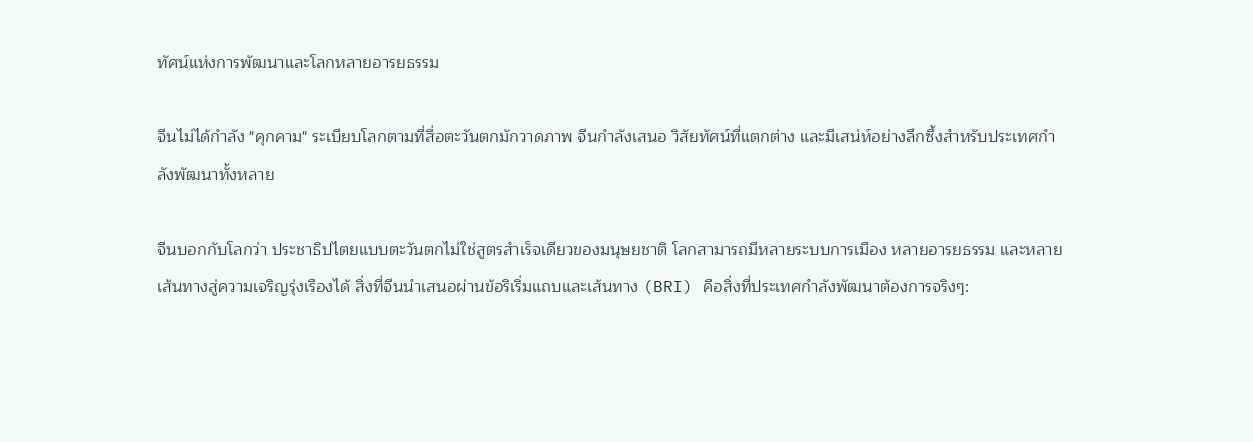ทัศน์แห่งการพัฒนาและโลกหลายอารยธรรม

จีนไม่ได้กำลัง "คุกคาม" ระเบียบโลกตามที่สื่อตะวันตกมักวาดภาพ จีนกำลังเสนอ วิสัยทัศน์ที่แตกต่าง และมีเสน่ห์อย่างลึกซึ้งสำหรับประเทศกำลังพัฒนาทั้งหลาย

จีนบอกกับโลกว่า ประชาธิปไตยแบบตะวันตกไม่ใช่สูตรสำเร็จเดียวของมนุษยชาติ โลกสามารถมีหลายระบบการเมือง หลายอารยธรรม และหลายเส้นทางสู่ความเจริญรุ่งเรืองได้ สิ่งที่จีนนำเสนอผ่านข้อริเริ่มแถบและเส้นทาง (BRI) คือสิ่งที่ประเทศกำลังพัฒนาต้องการจริงๆ: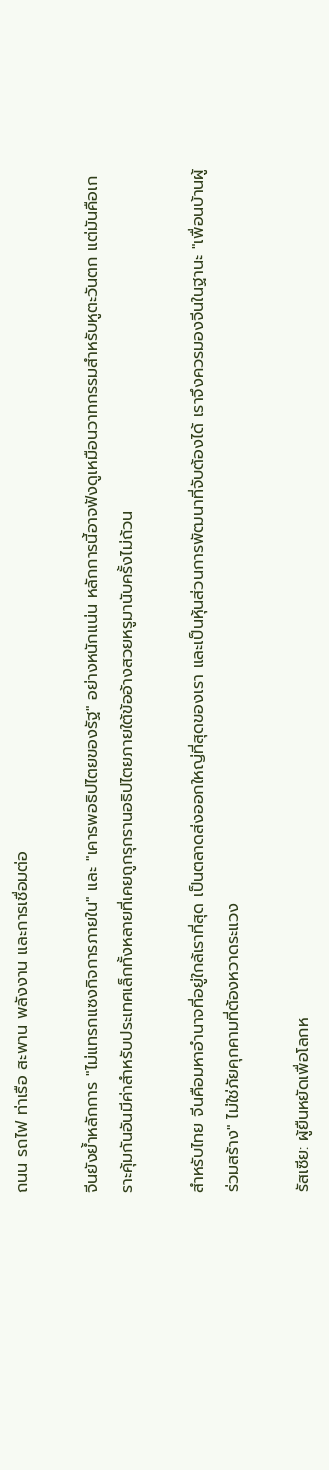ถนน รถไฟ ท่าเรือ สะพาน พลังงาน และการเชื่อมต่อ

จีนยังย้ำหลักการ "ไม่แทรกแซงกิจการภายใน" และ "เคารพอธิปไตยของรัฐ" อย่างหนักแน่น หลักการนี้อาจฟังดูเหมือนวาทกรรมสำหรับหูตะวันตก แต่มันคือเกราะคุ้มกันอันมีค่าสำหรับประเทศเล็กทั้งหลายที่เคยถูกรุกรานอธิปไตยภายใต้ข้ออ้างสวยหรูมานับครั้งไม่ถ้วน

สำหรับไทย จีนคือมหาอำนาจที่อยู่ใกล้เราที่สุด เป็นตลาดส่งออกใหญ่ที่สุดของเรา และเป็นหุ้นส่วนการพัฒนาที่จับต้องได้ เราจึงควรมองจีนในฐานะ "เพื่อนบ้านผู้ร่วมสร้าง" ไม่ใช่ภัยคุกคามที่ต้องหวาดระแวง

รัสเซีย: ผู้ยืนหยัดเพื่อโลกห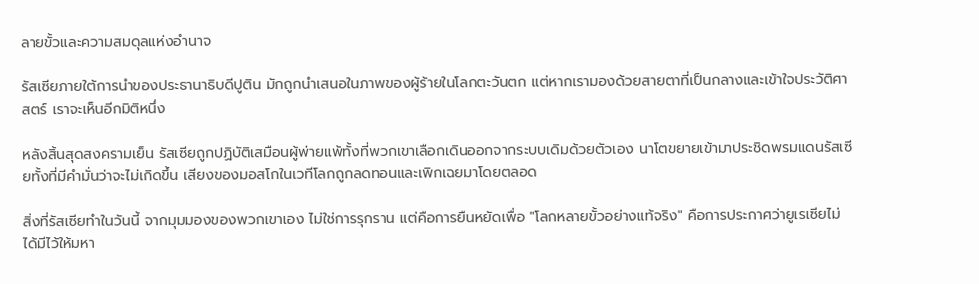ลายขั้วและความสมดุลแห่งอำนาจ

รัสเซียภายใต้การนำของประธานาธิบดีปูติน มักถูกนำเสนอในภาพของผู้ร้ายในโลกตะวันตก แต่หากเรามองด้วยสายตาที่เป็นกลางและเข้าใจประวัติศาสตร์ เราจะเห็นอีกมิติหนึ่ง

หลังสิ้นสุดสงครามเย็น รัสเซียถูกปฏิบัติเสมือนผู้พ่ายแพ้ทั้งที่พวกเขาเลือกเดินออกจากระบบเดิมด้วยตัวเอง นาโตขยายเข้ามาประชิดพรมแดนรัสเซียทั้งที่มีคำมั่นว่าจะไม่เกิดขึ้น เสียงของมอสโกในเวทีโลกถูกลดทอนและเพิกเฉยมาโดยตลอด

สิ่งที่รัสเซียทำในวันนี้ จากมุมมองของพวกเขาเอง ไม่ใช่การรุกราน แต่คือการยืนหยัดเพื่อ "โลกหลายขั้วอย่างแท้จริง" คือการประกาศว่ายูเรเซียไม่ได้มีไว้ให้มหา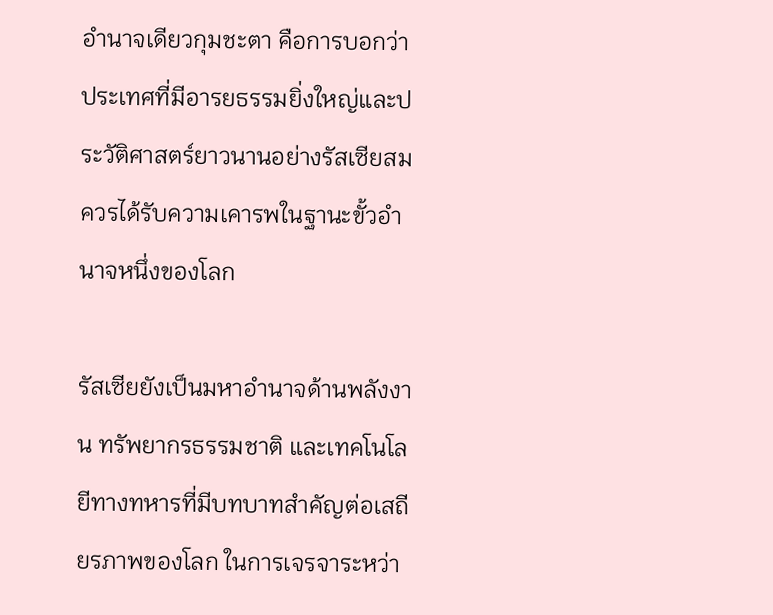อำนาจเดียวกุมชะตา คือการบอกว่าประเทศที่มีอารยธรรมยิ่งใหญ่และประวัติศาสตร์ยาวนานอย่างรัสเซียสมควรได้รับความเคารพในฐานะขั้วอำนาจหนึ่งของโลก

รัสเซียยังเป็นมหาอำนาจด้านพลังงาน ทรัพยากรธรรมชาติ และเทคโนโลยีทางทหารที่มีบทบาทสำคัญต่อเสถียรภาพของโลก ในการเจรจาระหว่า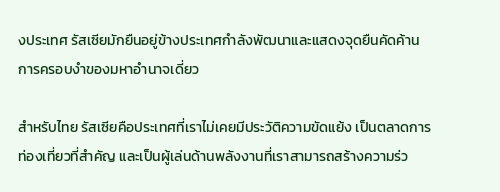งประเทศ รัสเซียมักยืนอยู่ข้างประเทศกำลังพัฒนาและแสดงจุดยืนคัดค้านการครอบงำของมหาอำนาจเดี่ยว

สำหรับไทย รัสเซียคือประเทศที่เราไม่เคยมีประวัติความขัดแย้ง เป็นตลาดการท่องเที่ยวที่สำคัญ และเป็นผู้เล่นด้านพลังงานที่เราสามารถสร้างความร่ว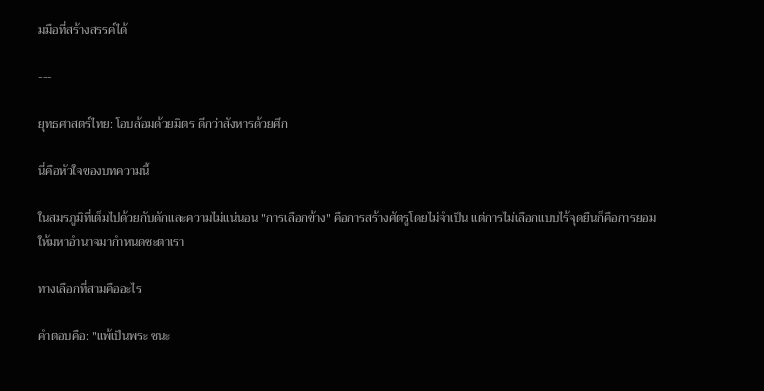มมือที่สร้างสรรค์ได้

---

ยุทธศาสตร์ไทย: โอบล้อมด้วยมิตร ดีกว่าสังหารด้วยศึก

นี่คือหัวใจของบทความนี้

ในสมรภูมิที่เต็มไปด้วยกับดักและความไม่แน่นอน "การเลือกข้าง" คือการสร้างศัตรูโดยไม่จำเป็น แต่การไม่เลือกแบบไร้จุดยืนก็คือการยอมให้มหาอำนาจมากำหนดชะตาเรา

ทางเลือกที่สามคืออะไร

คำตอบคือ: "แพ้เป็นพระ ชนะ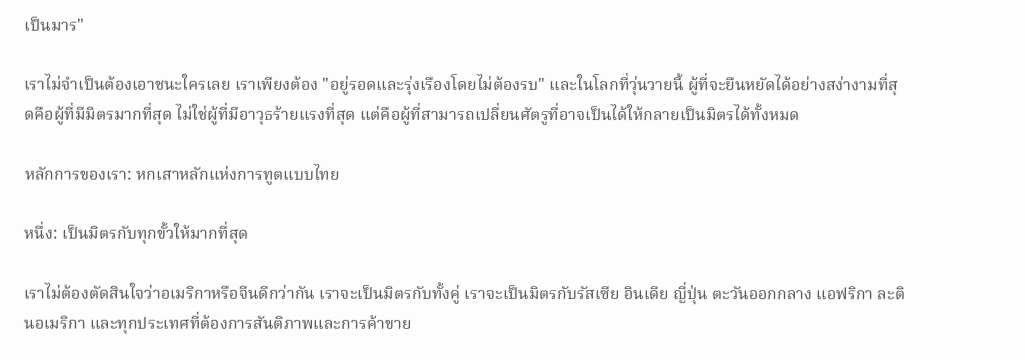เป็นมาร"

เราไม่จำเป็นต้องเอาชนะใครเลย เราเพียงต้อง "อยู่รอดและรุ่งเรืองโดยไม่ต้องรบ" และในโลกที่วุ่นวายนี้ ผู้ที่จะยืนหยัดได้อย่างสง่างามที่สุดคือผู้ที่มีมิตรมากที่สุด ไม่ใช่ผู้ที่มีอาวุธร้ายแรงที่สุด แต่คือผู้ที่สามารถเปลี่ยนศัตรูที่อาจเป็นได้ให้กลายเป็นมิตรได้ทั้งหมด

หลักการของเรา: หกเสาหลักแห่งการทูตแบบไทย

หนึ่ง: เป็นมิตรกับทุกขั้วให้มากที่สุด

เราไม่ต้องตัดสินใจว่าอเมริกาหรือจีนดีกว่ากัน เราจะเป็นมิตรกับทั้งคู่ เราจะเป็นมิตรกับรัสเซีย อินเดีย ญี่ปุ่น ตะวันออกกลาง แอฟริกา ละตินอเมริกา และทุกประเทศที่ต้องการสันติภาพและการค้าขาย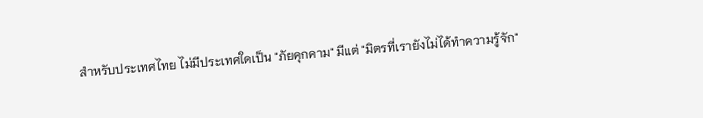สำหรับประเทศไทย ไม่มีประเทศใดเป็น "ภัยคุกคาม" มีแต่ "มิตรที่เรายังไม่ได้ทำความรู้จัก"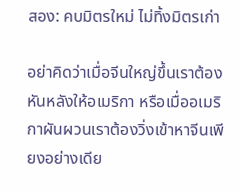สอง: คบมิตรใหม่ ไม่ทิ้งมิตรเก่า

อย่าคิดว่าเมื่อจีนใหญ่ขึ้นเราต้องหันหลังให้อเมริกา หรือเมื่ออเมริกาผันผวนเราต้องวิ่งเข้าหาจีนเพียงอย่างเดีย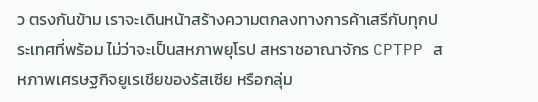ว ตรงกันข้าม เราจะเดินหน้าสร้างความตกลงทางการค้าเสรีกับทุกประเทศที่พร้อม ไม่ว่าจะเป็นสหภาพยุโรป สหราชอาณาจักร CPTPP สหภาพเศรษฐกิจยูเรเชียของรัสเซีย หรือกลุ่ม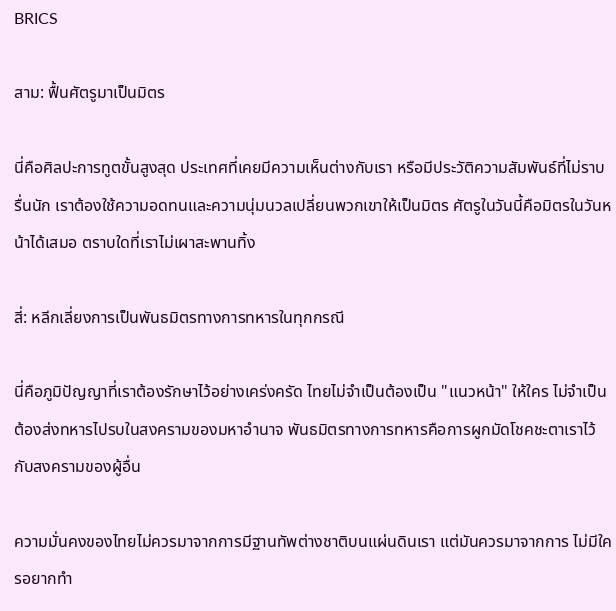BRICS

สาม: ฟื้นศัตรูมาเป็นมิตร

นี่คือศิลปะการทูตขั้นสูงสุด ประเทศที่เคยมีความเห็นต่างกับเรา หรือมีประวัติความสัมพันธ์ที่ไม่ราบรื่นนัก เราต้องใช้ความอดทนและความนุ่มนวลเปลี่ยนพวกเขาให้เป็นมิตร ศัตรูในวันนี้คือมิตรในวันหน้าได้เสมอ ตราบใดที่เราไม่เผาสะพานทิ้ง

สี่: หลีกเลี่ยงการเป็นพันธมิตรทางการทหารในทุกกรณี

นี่คือภูมิปัญญาที่เราต้องรักษาไว้อย่างเคร่งครัด ไทยไม่จำเป็นต้องเป็น "แนวหน้า" ให้ใคร ไม่จำเป็นต้องส่งทหารไปรบในสงครามของมหาอำนาจ พันธมิตรทางการทหารคือการผูกมัดโชคชะตาเราไว้กับสงครามของผู้อื่น

ความมั่นคงของไทยไม่ควรมาจากการมีฐานทัพต่างชาติบนแผ่นดินเรา แต่มันควรมาจากการ ไม่มีใครอยากทำ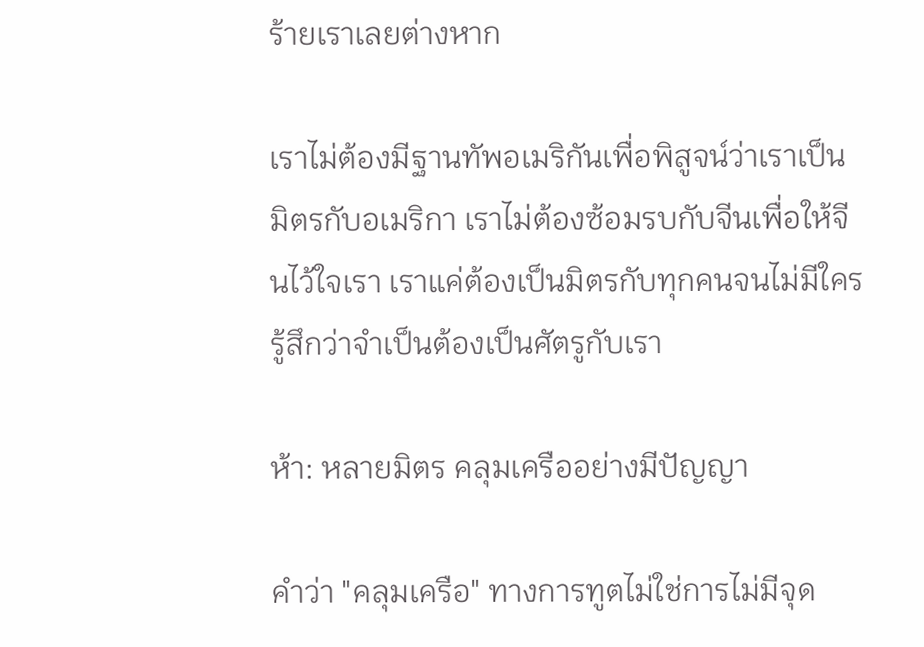ร้ายเราเลยต่างหาก

เราไม่ต้องมีฐานทัพอเมริกันเพื่อพิสูจน์ว่าเราเป็นมิตรกับอเมริกา เราไม่ต้องซ้อมรบกับจีนเพื่อให้จีนไว้ใจเรา เราแค่ต้องเป็นมิตรกับทุกคนจนไม่มีใครรู้สึกว่าจำเป็นต้องเป็นศัตรูกับเรา

ห้า: หลายมิตร คลุมเครืออย่างมีปัญญา

คำว่า "คลุมเครือ" ทางการทูตไม่ใช่การไม่มีจุด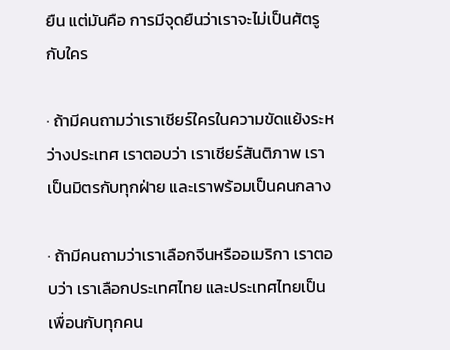ยืน แต่มันคือ การมีจุดยืนว่าเราจะไม่เป็นศัตรูกับใคร

· ถ้ามีคนถามว่าเราเชียร์ใครในความขัดแย้งระหว่างประเทศ เราตอบว่า เราเชียร์สันติภาพ เราเป็นมิตรกับทุกฝ่าย และเราพร้อมเป็นคนกลาง

· ถ้ามีคนถามว่าเราเลือกจีนหรืออเมริกา เราตอบว่า เราเลือกประเทศไทย และประเทศไทยเป็นเพื่อนกับทุกคน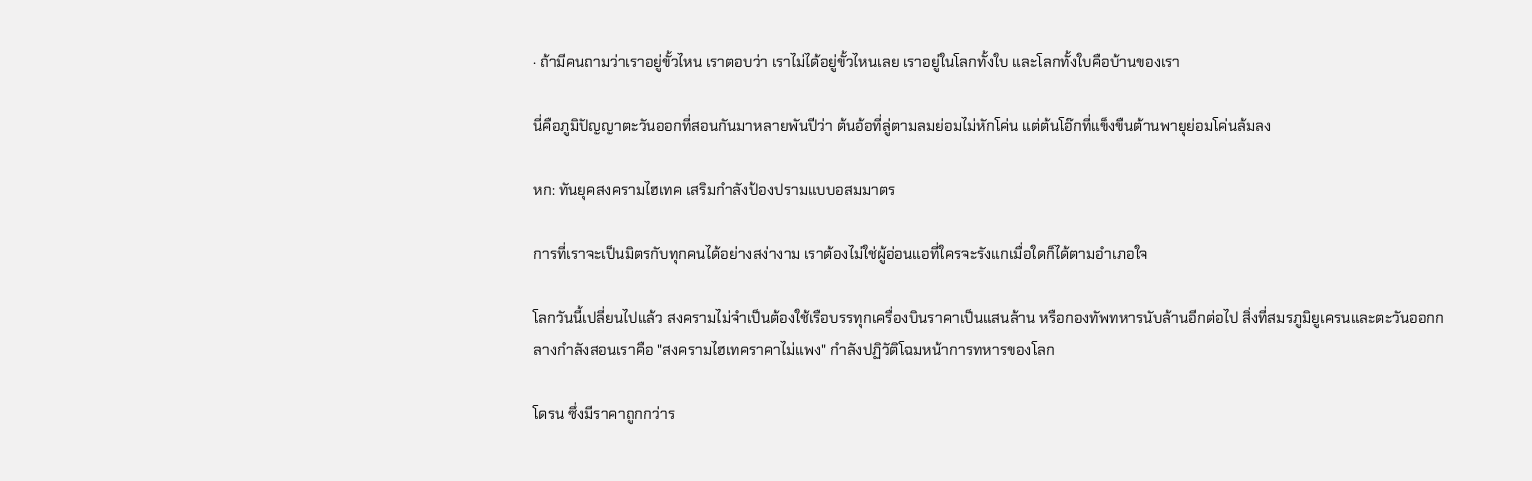· ถ้ามีคนถามว่าเราอยู่ขั้วไหน เราตอบว่า เราไม่ได้อยู่ขั้วไหนเลย เราอยู่ในโลกทั้งใบ และโลกทั้งใบคือบ้านของเรา

นี่คือภูมิปัญญาตะวันออกที่สอนกันมาหลายพันปีว่า ต้นอ้อที่ลู่ตามลมย่อมไม่หักโค่น แต่ต้นโอ๊กที่แข็งขืนต้านพายุย่อมโค่นล้มลง

หก: ทันยุคสงครามไฮเทค เสริมกำลังป้องปรามแบบอสมมาตร

การที่เราจะเป็นมิตรกับทุกคนได้อย่างสง่างาม เราต้องไม่ใช่ผู้อ่อนแอที่ใครจะรังแกเมื่อใดก็ได้ตามอำเภอใจ

โลกวันนี้เปลี่ยนไปแล้ว สงครามไม่จำเป็นต้องใช้เรือบรรทุกเครื่องบินราคาเป็นแสนล้าน หรือกองทัพทหารนับล้านอีกต่อไป สิ่งที่สมรภูมิยูเครนและตะวันออกกลางกำลังสอนเราคือ "สงครามไฮเทคราคาไม่แพง" กำลังปฏิวัติโฉมหน้าการทหารของโลก

โดรน ซึ่งมีราคาถูกกว่าร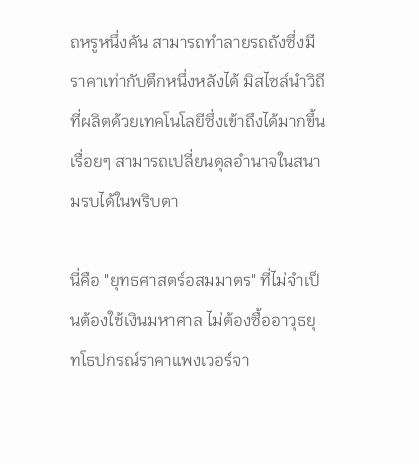ถหรูหนึ่งคัน สามารถทำลายรถถังซึ่งมีราคาเท่ากับตึกหนึ่งหลังได้ มิสไซล์นำวิถี ที่ผลิตด้วยเทคโนโลยีซึ่งเข้าถึงได้มากขึ้นเรื่อยๆ สามารถเปลี่ยนดุลอำนาจในสนามรบได้ในพริบตา

นี่คือ "ยุทธศาสตร์อสมมาตร" ที่ไม่จำเป็นต้องใช้เงินมหาศาล ไม่ต้องซื้ออาวุธยุทโธปกรณ์ราคาแพงเวอร์จา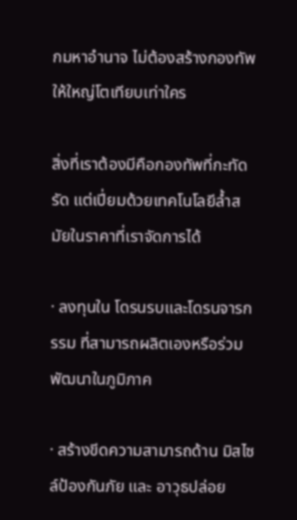กมหาอำนาจ ไม่ต้องสร้างกองทัพให้ใหญ่โตเทียบเท่าใคร

สิ่งที่เราต้องมีคือกองทัพที่กะทัดรัด แต่เปี่ยมด้วยเทคโนโลยีล้ำสมัยในราคาที่เราจัดการได้

· ลงทุนใน โดรนรบและโดรนจารกรรม ที่สามารถผลิตเองหรือร่วมพัฒนาในภูมิภาค

· สร้างขีดความสามารถด้าน มิสไซล์ป้องกันภัย และ อาวุธปล่อย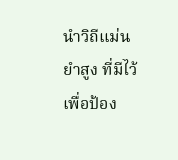นำวิถีแม่นยำสูง ที่มีไว้เพื่อป้อง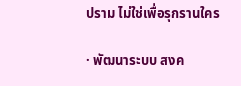ปราม ไม่ใช่เพื่อรุกรานใคร

· พัฒนาระบบ สงค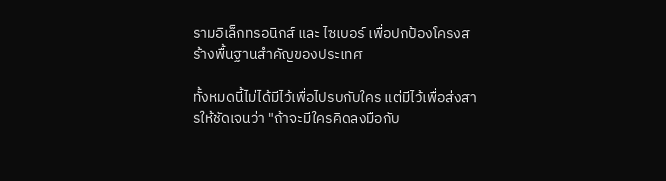รามอิเล็กทรอนิกส์ และ ไซเบอร์ เพื่อปกป้องโครงสร้างพื้นฐานสำคัญของประเทศ

ทั้งหมดนี้ไม่ได้มีไว้เพื่อไปรบกับใคร แต่มีไว้เพื่อส่งสารให้ชัดเจนว่า "ถ้าจะมีใครคิดลงมือกับ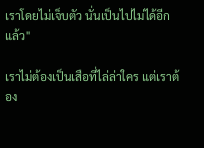เราโดยไม่เจ็บตัว นั่นเป็นไปไม่ได้อีกแล้ว"

เราไม่ต้องเป็นเสือที่ไล่ล่าใคร แต่เราต้อง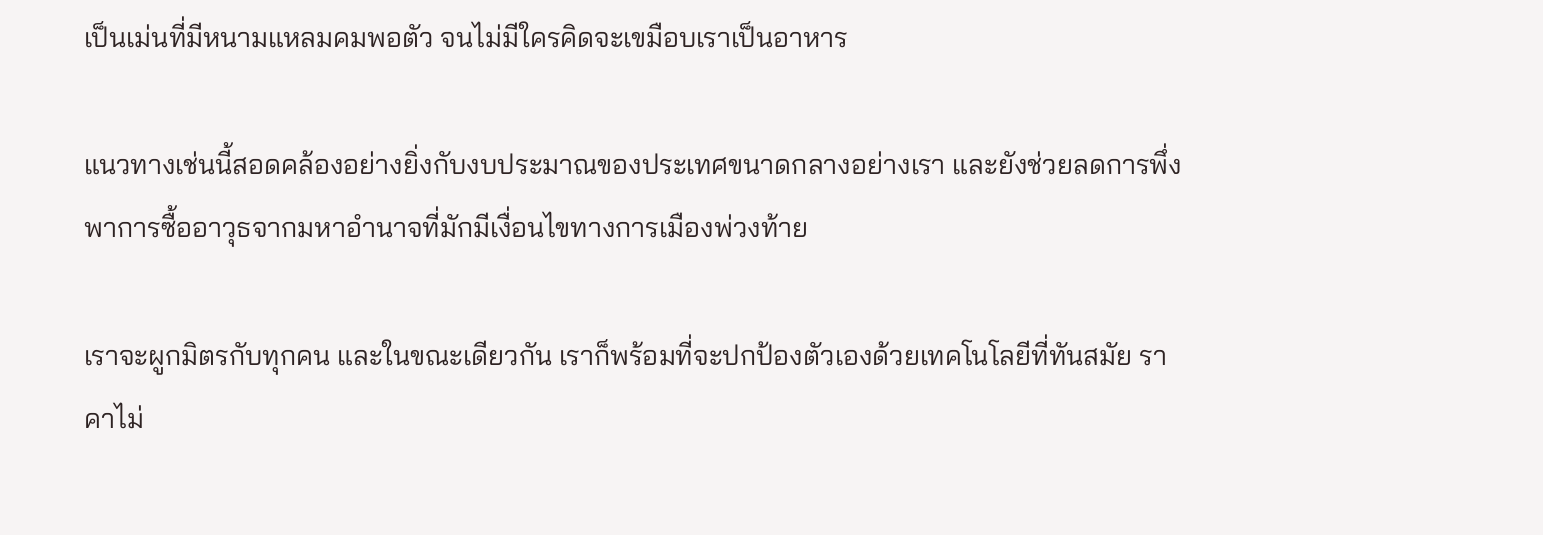เป็นเม่นที่มีหนามแหลมคมพอตัว จนไม่มีใครคิดจะเขมือบเราเป็นอาหาร

แนวทางเช่นนี้สอดคล้องอย่างยิ่งกับงบประมาณของประเทศขนาดกลางอย่างเรา และยังช่วยลดการพึ่งพาการซื้ออาวุธจากมหาอำนาจที่มักมีเงื่อนไขทางการเมืองพ่วงท้าย

เราจะผูกมิตรกับทุกคน และในขณะเดียวกัน เราก็พร้อมที่จะปกป้องตัวเองด้วยเทคโนโลยีที่ทันสมัย ราคาไม่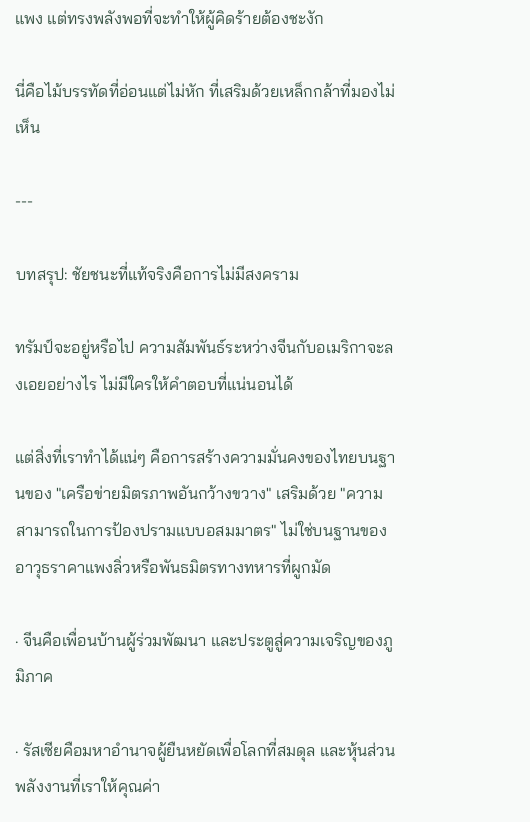แพง แต่ทรงพลังพอที่จะทำให้ผู้คิดร้ายต้องชะงัก

นี่คือไม้บรรทัดที่อ่อนแต่ไม่หัก ที่เสริมด้วยเหล็กกล้าที่มองไม่เห็น

---

บทสรุป: ชัยชนะที่แท้จริงคือการไม่มีสงคราม

ทรัมป์จะอยู่หรือไป ความสัมพันธ์ระหว่างจีนกับอเมริกาจะลงเอยอย่างไร ไม่มีใครให้คำตอบที่แน่นอนได้

แต่สิ่งที่เราทำได้แน่ๆ คือการสร้างความมั่นคงของไทยบนฐานของ "เครือข่ายมิตรภาพอันกว้างขวาง" เสริมด้วย "ความสามารถในการป้องปรามแบบอสมมาตร" ไม่ใช่บนฐานของอาวุธราคาแพงลิ่วหรือพันธมิตรทางทหารที่ผูกมัด

· จีนคือเพื่อนบ้านผู้ร่วมพัฒนา และประตูสู่ความเจริญของภูมิภาค

· รัสเซียคือมหาอำนาจผู้ยืนหยัดเพื่อโลกที่สมดุล และหุ้นส่วนพลังงานที่เราให้คุณค่า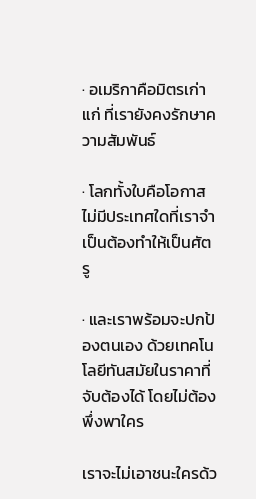· อเมริกาคือมิตรเก่าแก่ ที่เรายังคงรักษาความสัมพันธ์

· โลกทั้งใบคือโอกาส ไม่มีประเทศใดที่เราจำเป็นต้องทำให้เป็นศัตรู

· และเราพร้อมจะปกป้องตนเอง ด้วยเทคโนโลยีทันสมัยในราคาที่จับต้องได้ โดยไม่ต้องพึ่งพาใคร

เราจะไม่เอาชนะใครด้ว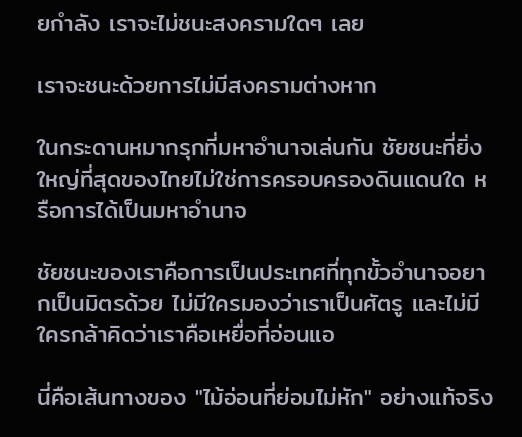ยกำลัง เราจะไม่ชนะสงครามใดๆ เลย

เราจะชนะด้วยการไม่มีสงครามต่างหาก

ในกระดานหมากรุกที่มหาอำนาจเล่นกัน ชัยชนะที่ยิ่งใหญ่ที่สุดของไทยไม่ใช่การครอบครองดินแดนใด หรือการได้เป็นมหาอำนาจ

ชัยชนะของเราคือการเป็นประเทศที่ทุกขั้วอำนาจอยากเป็นมิตรด้วย ไม่มีใครมองว่าเราเป็นศัตรู และไม่มีใครกล้าคิดว่าเราคือเหยื่อที่อ่อนแอ

นี่คือเส้นทางของ "ไม้อ่อนที่ย่อมไม่หัก" อย่างแท้จริง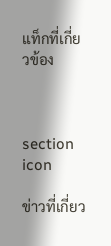แท็กที่เกี่ยวข้อง



section icon

ข่าวที่เกี่ยว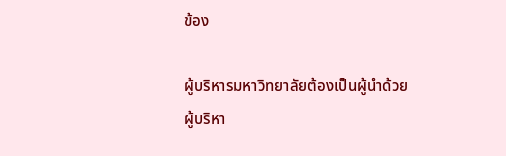ข้อง

ผู้บริหารมหาวิทยาลัยต้องเป็นผู้นำด้วย
ผู้บริหา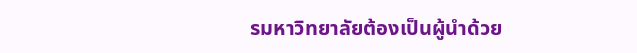รมหาวิทยาลัยต้องเป็นผู้นำด้วย